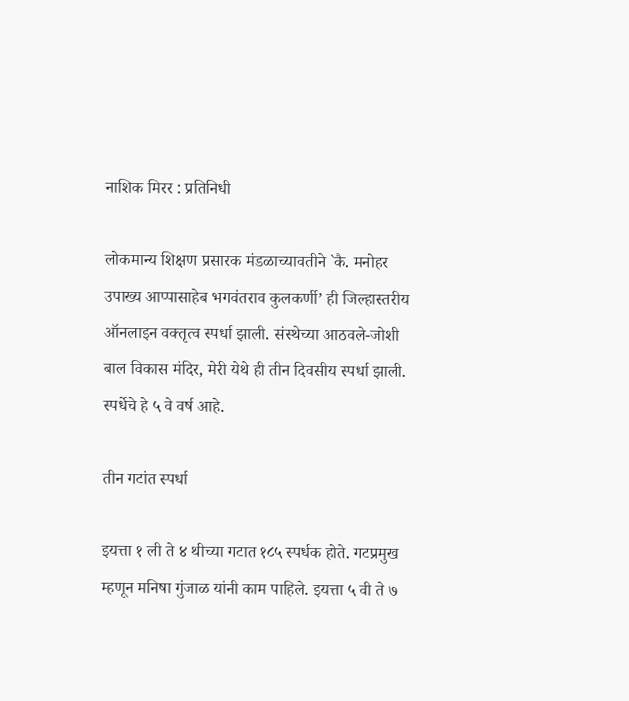नाशिक मिरर : प्रतिनिधी

लोकमान्य शिक्षण प्रसारक मंडळाच्यावतीने `कै. मनोहर उपाख्य आप्पासाहेब भगवंतराव कुलकर्णी’ ही जिल्हास्तरीय ऑनलाइन वक्तृत्व स्पर्धा झाली. संस्थेच्या आठवले-जोशी बाल विकास मंदिर, मेरी येथे ही तीन दिवसीय स्पर्धा झाली. स्पर्धेचे हे ५ वे वर्ष आहे.

तीन गटांत स्पर्धा

इयत्ता १ ली ते ४ थीच्या गटात १८५ स्पर्धक होते. गटप्रमुख म्हणून मनिषा गुंजाळ यांनी काम पाहिले. इयत्ता ५ वी ते ७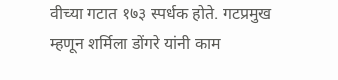वीच्या गटात १७३ स्पर्धक होते. गटप्रमुख म्हणून शर्मिला डोंगरे यांनी काम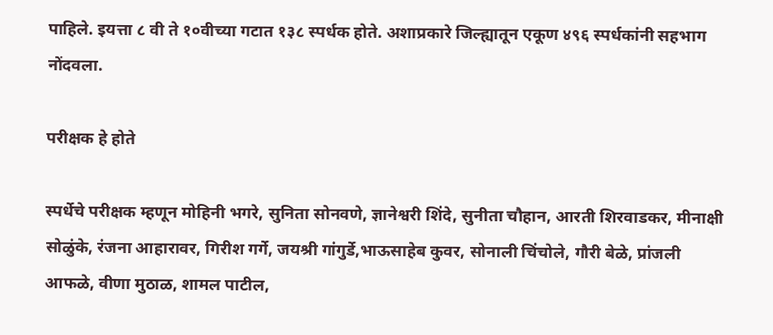पाहिले. इयत्ता ८ वी ते १०वीच्या गटात १३८ स्पर्धक होते. अशाप्रकारे जिल्ह्यातून एकूण ४९६ स्पर्धकांनी सहभाग नोंदवला.

परीक्षक हे होते

स्पर्धेचे परीक्षक म्हणून मोहिनी भगरे, सुनिता सोनवणे, ज्ञानेश्वरी शिंदे, सुनीता चौहान, आरती शिरवाडकर, मीनाक्षी सोळुंके, रंजना आहारावर, गिरीश गर्गे, जयश्री गांगुर्डे,भाऊसाहेब कुवर, सोनाली चिंचोले, गौरी बेळे, प्रांजली आफळे, वीणा मुठाळ, शामल पाटील,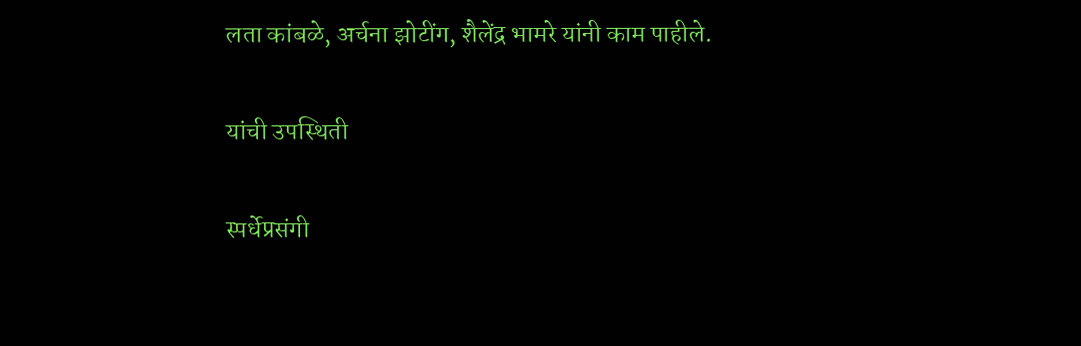लता कांबळे, अर्चना झोटींग, शैलेंद्र भामरे यांनी काम पाहीले.

यांची उपस्थिती

स्पर्धेप्रसंगी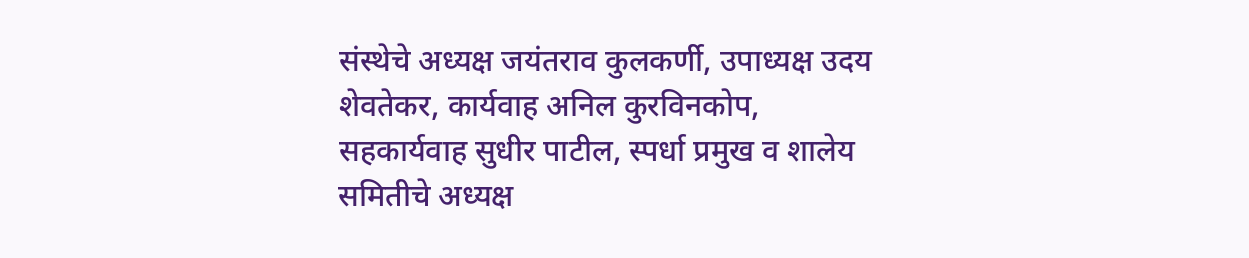संस्थेचे अध्यक्ष जयंतराव कुलकर्णी, उपाध्यक्ष उदय शेवतेकर, कार्यवाह अनिल कुरविनकोप, सहकार्यवाह सुधीर पाटील, स्पर्धा प्रमुख व शालेय समितीचे अध्यक्ष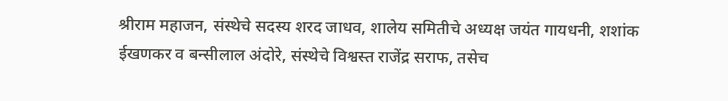श्रीराम महाजन, संस्थेचे सदस्य शरद जाधव, शालेय समितीचे अध्यक्ष जयंत गायधनी, शशांक ईखणकर व बन्सीलाल अंदोरे, संस्थेचे विश्वस्त राजेंद्र सराफ, तसेच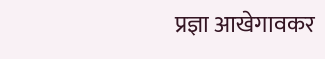प्रज्ञा आखेगावकर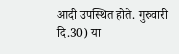आदी उपस्थित होते. गुरुवारी दि.30) या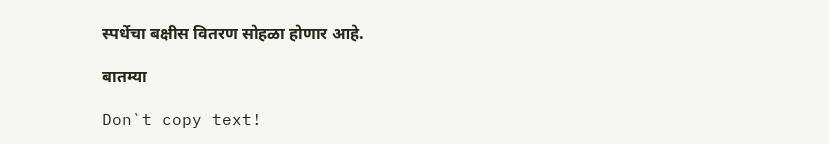स्पर्धेचा बक्षीस वितरण सोहळा होणार आहे.

बातम्या

Don`t copy text!